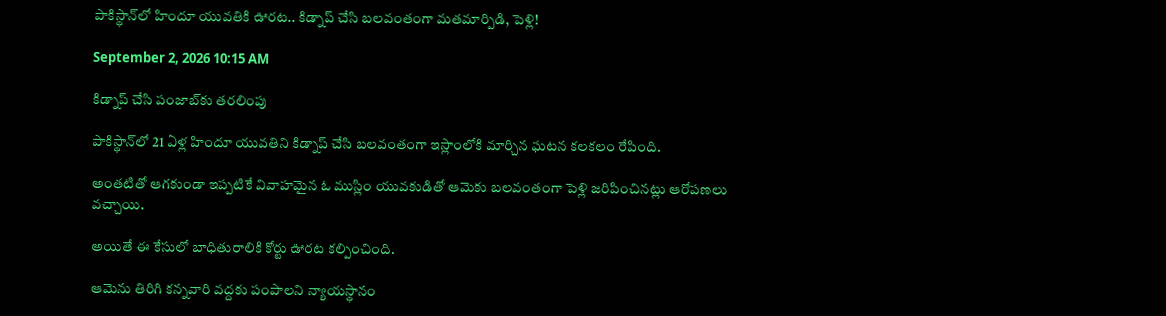పాకిస్థాన్‌లో హిందూ యువతికి ఊరట.. కిడ్నాప్ చేసి బలవంతంగా మతమార్పిడి, పెళ్లి!

September 2, 2026 10:15 AM

కిడ్నాప్ చేసి పంజాబ్‌కు తరలింపు

పాకిస్థాన్‌లో 21 ఏళ్ల హిందూ యువతిని కిడ్నాప్ చేసి బలవంతంగా ఇస్లాంలోకి మార్చిన ఘటన కలకలం రేపింది.

అంతటితో ఆగకుండా ఇప్పటికే వివాహమైన ఓ ముస్లిం యువకుడితో ఆమెకు బలవంతంగా పెళ్లి జరిపించినట్లు ఆరోపణలు వచ్చాయి.

అయితే ఈ కేసులో బాధితురాలికి కోర్టు ఊరట కల్పించింది.

ఆమెను తిరిగి కన్నవారి వద్దకు పంపాలని న్యాయస్థానం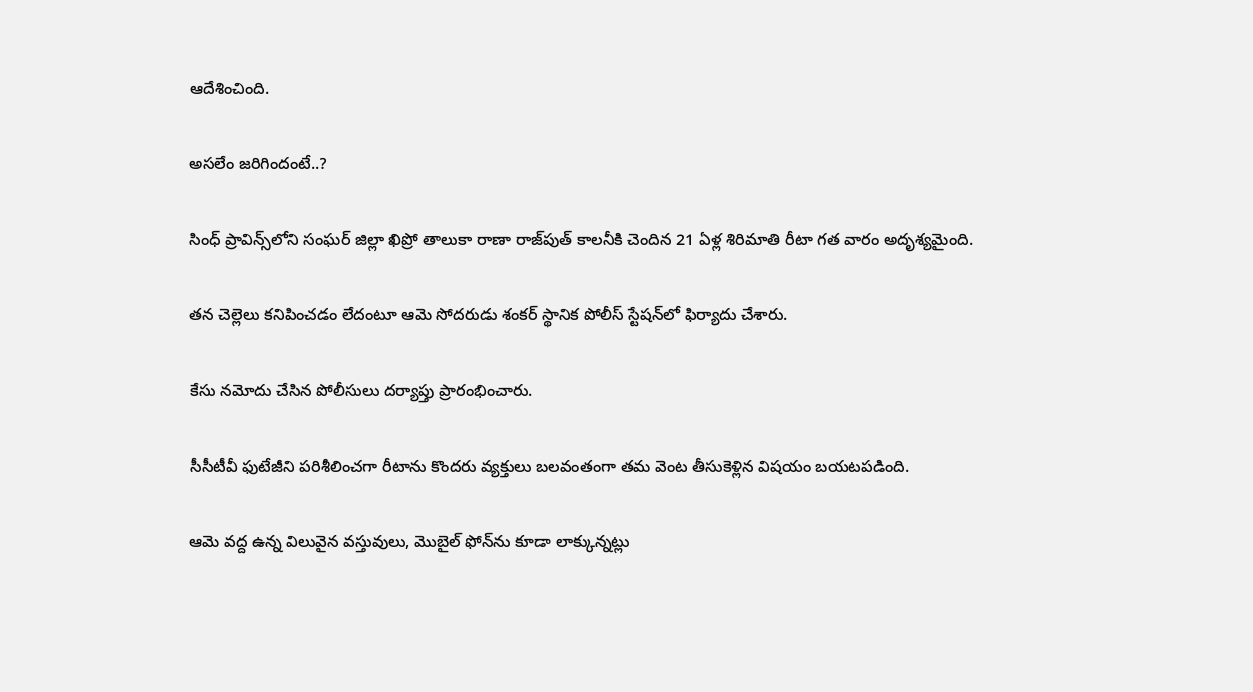ఆదేశించింది.

అసలేం జరిగిందంటే..?

సింధ్ ప్రావిన్స్‌లోని సంఘర్ జిల్లా ఖిప్రో తాలుకా రాణా రాజ్‌పుత్ కాలనీకి చెందిన 21 ఏళ్ల శిరిమాతి రీటా గత వారం అదృశ్యమైంది.

తన చెల్లెలు కనిపించడం లేదంటూ ఆమె సోదరుడు శంకర్ స్థానిక పోలీస్ స్టేషన్‌లో ఫిర్యాదు చేశారు.

కేసు నమోదు చేసిన పోలీసులు దర్యాప్తు ప్రారంభించారు.

సీసీటీవీ ఫుటేజీని పరిశీలించగా రీటాను కొందరు వ్యక్తులు బలవంతంగా తమ వెంట తీసుకెళ్లిన విషయం బయటపడింది.

ఆమె వద్ద ఉన్న విలువైన వస్తువులు, మొబైల్ ఫోన్‌ను కూడా లాక్కున్నట్లు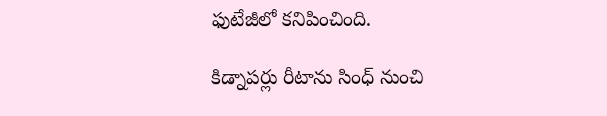ఫుటేజీలో కనిపించింది.

కిడ్నాపర్లు రీటాను సింధ్ నుంచి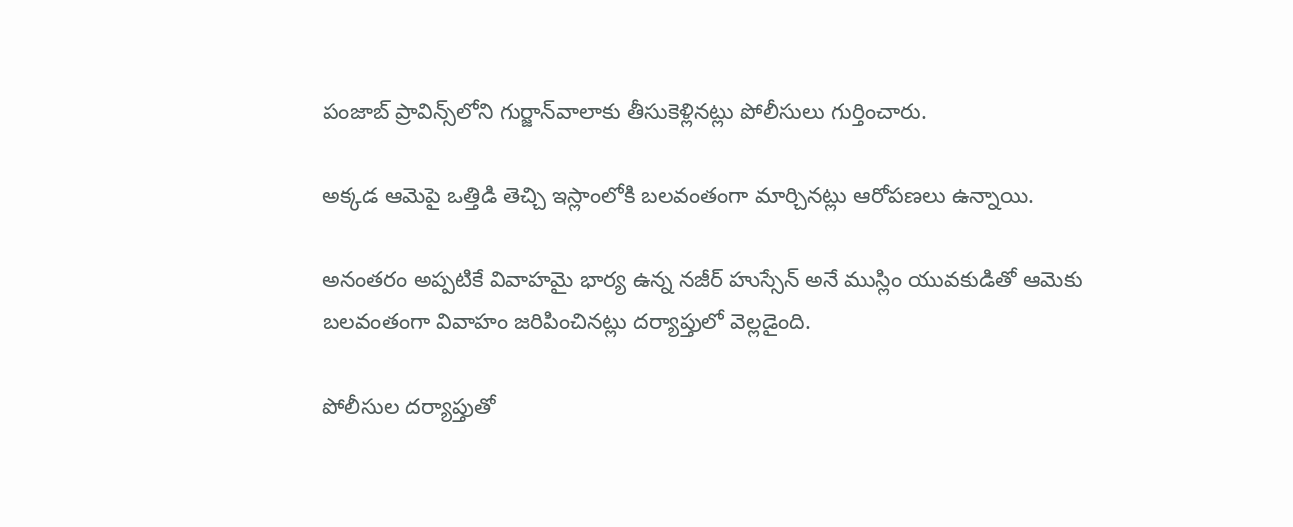పంజాబ్ ప్రావిన్స్‌లోని గుర్జాన్‌వాలాకు తీసుకెళ్లినట్లు పోలీసులు గుర్తించారు.

అక్కడ ఆమెపై ఒత్తిడి తెచ్చి ఇస్లాంలోకి బలవంతంగా మార్చినట్లు ఆరోపణలు ఉన్నాయి.

అనంతరం అప్పటికే వివాహమై భార్య ఉన్న నజీర్ హుస్సేన్ అనే ముస్లిం యువకుడితో ఆమెకు బలవంతంగా వివాహం జరిపించినట్లు దర్యాప్తులో వెల్లడైంది.

పోలీసుల దర్యాప్తుతో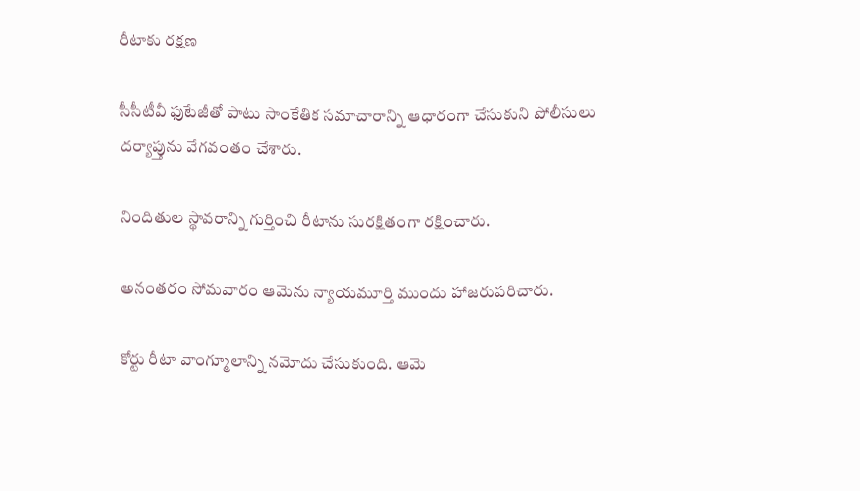రీటాకు రక్షణ

సీసీటీవీ ఫుటేజీతో పాటు సాంకేతిక సమాచారాన్ని ఆధారంగా చేసుకుని పోలీసులు దర్యాప్తును వేగవంతం చేశారు.

నిందితుల స్థావరాన్ని గుర్తించి రీటాను సురక్షితంగా రక్షించారు.

అనంతరం సోమవారం ఆమెను న్యాయమూర్తి ముందు హాజరుపరిచారు.

కోర్టు రీటా వాంగ్మూలాన్ని నమోదు చేసుకుంది. ఆమె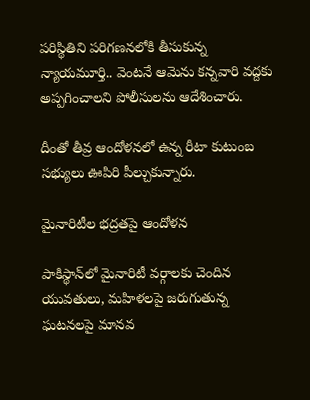పరిస్థితిని పరిగణనలోకి తీసుకున్న న్యాయమూర్తి.. వెంటనే ఆమెను కన్నవారి వద్దకు అప్పగించాలని పోలీసులను ఆదేశించారు.

దీంతో తీవ్ర ఆందోళనలో ఉన్న రీటా కుటుంబ సభ్యులు ఊపిరి పీల్చుకున్నారు.

మైనారిటీల భద్రతపై ఆందోళన

పాకిస్థాన్‌లో మైనారిటీ వర్గాలకు చెందిన యువతులు, మహిళలపై జరుగుతున్న ఘటనలపై మానవ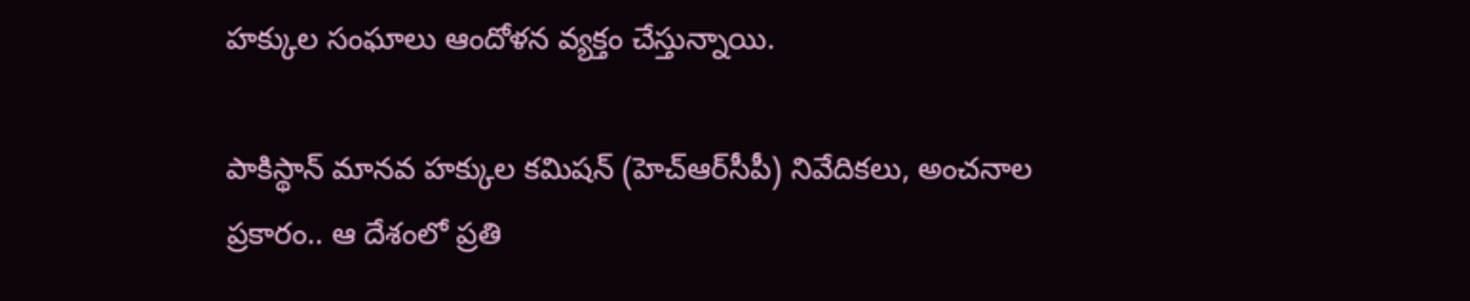హక్కుల సంఘాలు ఆందోళన వ్యక్తం చేస్తున్నాయి.

పాకిస్థాన్ మానవ హక్కుల కమిషన్ (హెచ్ఆర్‌సీపీ) నివేదికలు, అంచనాల ప్రకారం.. ఆ దేశంలో ప్రతి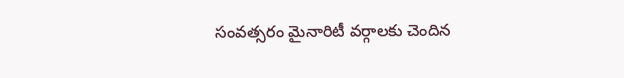సంవత్సరం మైనారిటీ వర్గాలకు చెందిన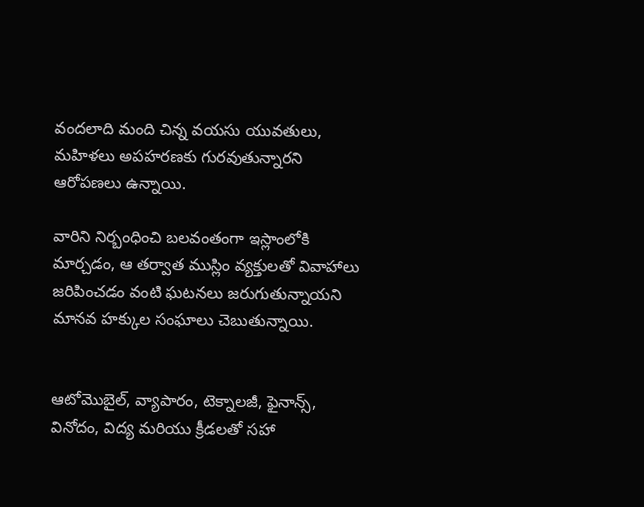వందలాది మంది చిన్న వయసు యువతులు, మహిళలు అపహరణకు గురవుతున్నారని ఆరోపణలు ఉన్నాయి.

వారిని నిర్బంధించి బలవంతంగా ఇస్లాంలోకి మార్చడం, ఆ తర్వాత ముస్లిం వ్యక్తులతో వివాహాలు జరిపించడం వంటి ఘటనలు జరుగుతున్నాయని మానవ హక్కుల సంఘాలు చెబుతున్నాయి.


ఆటోమొబైల్, వ్యాపారం, టెక్నాలజీ, ఫైనాన్స్, వినోదం, విద్య మరియు క్రీడలతో సహా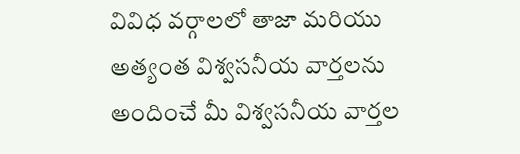వివిధ వర్గాలలో తాజా మరియు అత్యంత విశ్వసనీయ వార్తలను అందించే మీ విశ్వసనీయ వార్తల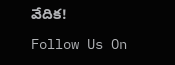వేదిక!

Follow Us On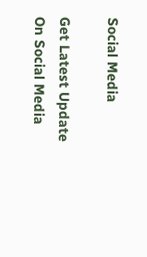Social Media

Get Latest Update On Social Media